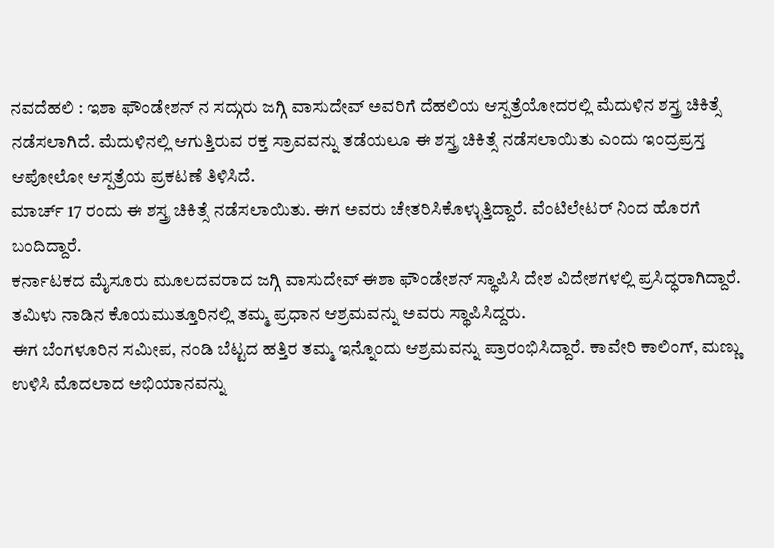ನವದೆಹಲಿ : ಇಶಾ ಫೌಂಡೇಶನ್ ನ ಸದ್ಗುರು ಜಗ್ಗಿ ವಾಸುದೇವ್ ಅವರಿಗೆ ದೆಹಲಿಯ ಆಸ್ಪತ್ರೆಯೋದರಲ್ಲಿ ಮೆದುಳಿನ ಶಸ್ತ್ರ ಚಿಕಿತ್ಸೆ ನಡೆಸಲಾಗಿದೆ. ಮೆದುಳಿನಲ್ಲಿ ಆಗುತ್ತಿರುವ ರಕ್ತ ಸ್ರಾವವನ್ನು ತಡೆಯಲೂ ಈ ಶಸ್ತ್ರ ಚಿಕಿತ್ಸೆ ನಡೆಸಲಾಯಿತು ಎಂದು ಇಂದ್ರಪ್ರಸ್ತ ಆಪೋಲೋ ಆಸ್ಪತ್ರೆಯ ಪ್ರಕಟಣೆ ತಿಳಿಸಿದೆ.
ಮಾರ್ಚ್ 17 ರಂದು ಈ ಶಸ್ತ್ರ ಚಿಕಿತ್ಸೆ ನಡೆಸಲಾಯಿತು. ಈಗ ಅವರು ಚೇತರಿಸಿಕೊಳ್ಳುತ್ತಿದ್ದಾರೆ. ವೆಂಟಿಲೇಟರ್ ನಿಂದ ಹೊರಗೆ ಬಂದಿದ್ದಾರೆ.
ಕರ್ನಾಟಕದ ಮೈಸೂರು ಮೂಲದವರಾದ ಜಗ್ಗಿ ವಾಸುದೇವ್ ಈಶಾ ಫೌಂಡೇಶನ್ ಸ್ಥಾಪಿಸಿ ದೇಶ ವಿದೇಶಗಳಲ್ಲಿ ಪ್ರಸಿದ್ಧರಾಗಿದ್ದಾರೆ. ತಮಿಳು ನಾಡಿನ ಕೊಯಮುತ್ತೂರಿನಲ್ಲಿ ತಮ್ಮ ಪ್ರಧಾನ ಆಶ್ರಮವನ್ನು ಅವರು ಸ್ಥಾಪಿಸಿದ್ದರು.
ಈಗ ಬೆಂಗಳೂರಿನ ಸಮೀಪ, ನಂಡಿ ಬೆಟ್ಟದ ಹತ್ತಿರ ತಮ್ಮ ಇನ್ನೊಂದು ಆಶ್ರಮವನ್ನು ಪ್ರಾರಂಭಿಸಿದ್ದಾರೆ. ಕಾವೇರಿ ಕಾಲಿಂಗ್, ಮಣ್ಣು ಉಳಿಸಿ ಮೊದಲಾದ ಅಭಿಯಾನವನ್ನು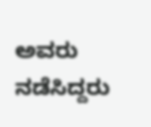ಅವರು ನಡೆಸಿದ್ದರು